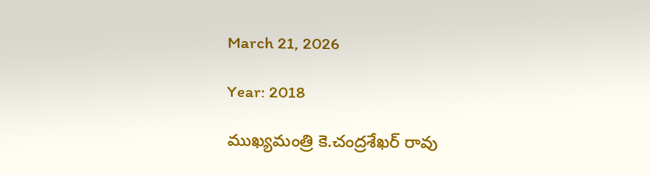March 21, 2026

Year: 2018

ముఖ్యమంత్రి కె.చంద్రశేఖర్ రావు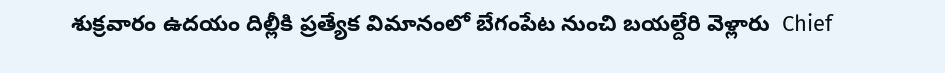శుక్రవారం ఉదయం దిల్లీకి ప్రత్యేక విమానంలో బేగంపేట నుంచి బయల్దేరి వెళ్లారు  Chief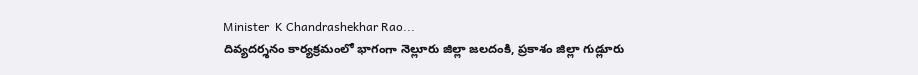Minister  K Chandrashekhar Rao...
దివ్యదర్శనం కార్యక్రమంలో భాగంగా నెల్లూరు జిల్లా జలదంకి, ప్రకాశం జిల్లా గుడ్లూరు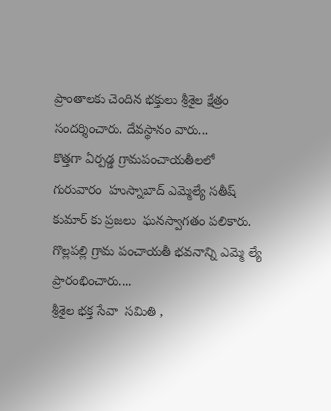ప్రాంతాలకు చెందిన భక్తులు శ్రీశైల క్షేత్రం సందర్శించారు. దేవస్థానం వారు...
కొత్తగా ఏర్పడ్డ గ్రామపంచాయతీలలో గురువారం  హుస్నాబాద్ ఎమ్మెల్యే సతీష్ కుమార్ కు ప్రజలు  ఘనస్వాగతం పలికారు. గొల్లపల్లి గ్రామ పంచాయతీ భవనాన్ని ఎమ్మె ల్యే ప్రారంభించారు....
శ్రీశైల భక్త సేవా  సమితి ,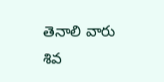తెనాలి వారు  శివ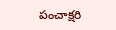పంచాక్షరి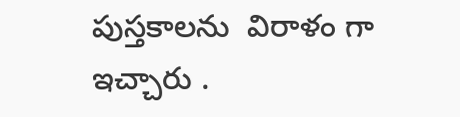పుస్తకాలను  విరాళం గా ఇచ్చారు .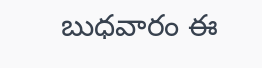బుధవారం ఈ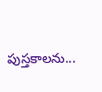పుస్తకాలను...